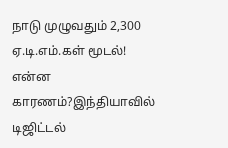நாடு முழுவதும் 2,300 ஏ.டி.எம்.கள் மூடல்! என்ன காரணம்?இந்தியாவில் டிஜிட்டல்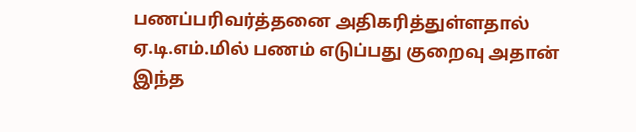பணப்பரிவர்த்தனை அதிகரித்துள்ளதால் ஏ.டி.எம்.மில் பணம் எடுப்பது குறைவு அதான் இந்த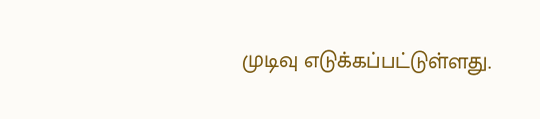முடிவு எடுக்கப்பட்டுள்ளது.